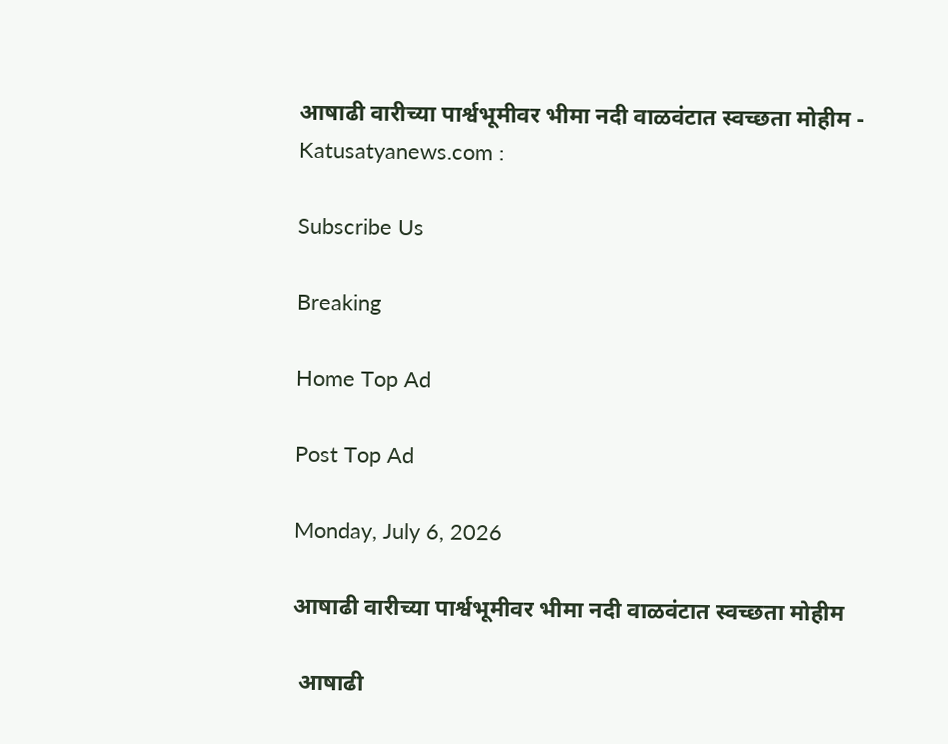आषाढी वारीच्या पार्श्वभूमीवर भीमा नदी वाळवंटात स्वच्छता मोहीम - Katusatyanews.com :

Subscribe Us

Breaking

Home Top Ad

Post Top Ad

Monday, July 6, 2026

आषाढी वारीच्या पार्श्वभूमीवर भीमा नदी वाळवंटात स्वच्छता मोहीम

 आषाढी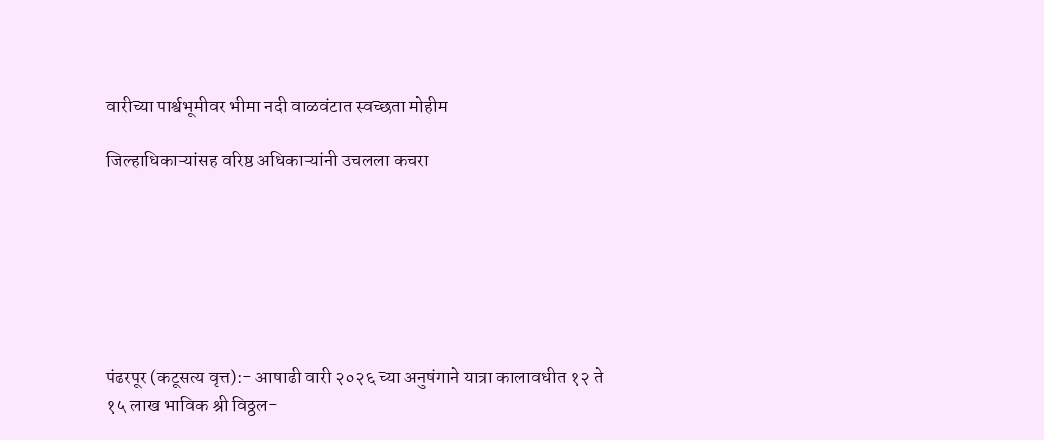वारीच्या पार्श्वभूमीवर भीमा नदी वाळवंटात स्वच्छता मोहीम

जिल्हाधिकाऱ्यांसह वरिष्ठ अधिकाऱ्यांनी उचलला कचरा







पंढरपूर (कटूसत्य वृत्त):- आषाढी वारी २०२६ च्या अनुषंगाने यात्रा कालावधीत १२ ते १५ लाख भाविक श्री विठ्ठल-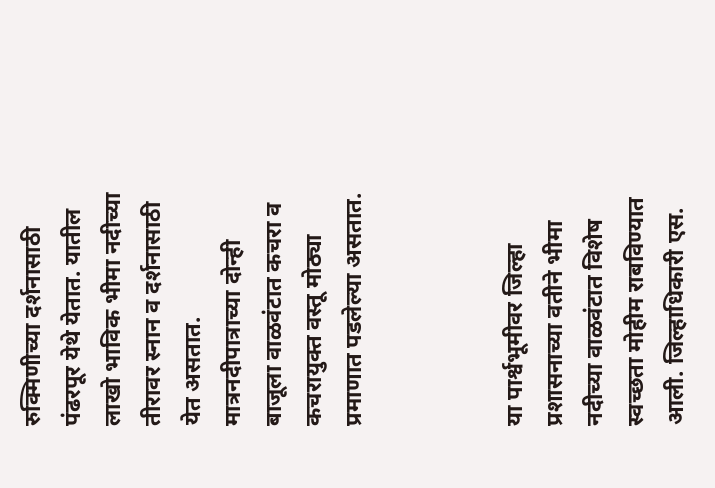रुक्मिणीच्या दर्शनासाठी पंढरपूर येथे येतात. यातील लाखो भाविक भीमा नदीच्या तीरावर स्नान व दर्शनासाठी येत असतात. मात्रनदीपात्राच्या दोन्ही बाजूला वाळवंटात कचरा व कचरायुक्त वस्तू मोठ्या प्रमाणात पडलेल्या असतात.



या पार्श्वभूमीवर जिल्हा प्रशासनाच्या वतीने भीमा नदीच्या वाळवंटात विशेष स्वच्छता मोहीम राबविण्यात आली. जिल्हाधिकारी एस.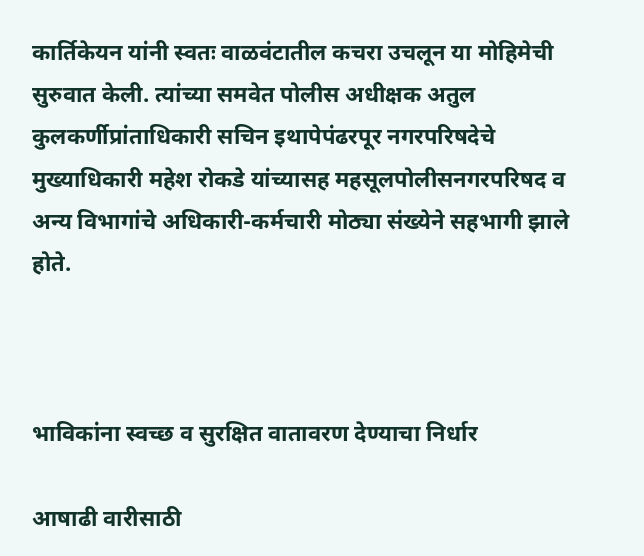कार्तिकेयन यांनी स्वतः वाळवंटातील कचरा उचलून या मोहिमेची सुरुवात केली. त्यांच्या समवेत पोलीस अधीक्षक अतुल कुलकर्णीप्रांताधिकारी सचिन इथापेपंढरपूर नगरपरिषदेचे मुख्याधिकारी महेश रोकडे यांच्यासह महसूलपोलीसनगरपरिषद व अन्य विभागांचे अधिकारी-कर्मचारी मोठ्या संख्येने सहभागी झाले होते.



भाविकांना स्वच्छ व सुरक्षित वातावरण देण्याचा निर्धार

आषाढी वारीसाठी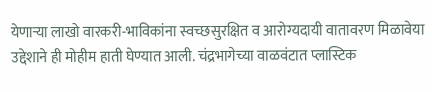येणाऱ्या लाखो वारकरी-भाविकांना स्वच्छसुरक्षित व आरोग्यदायी वातावरण मिळावेया उद्देशाने ही मोहीम हाती घेण्यात आली. चंद्रभागेच्या वाळवंटात प्लास्टिक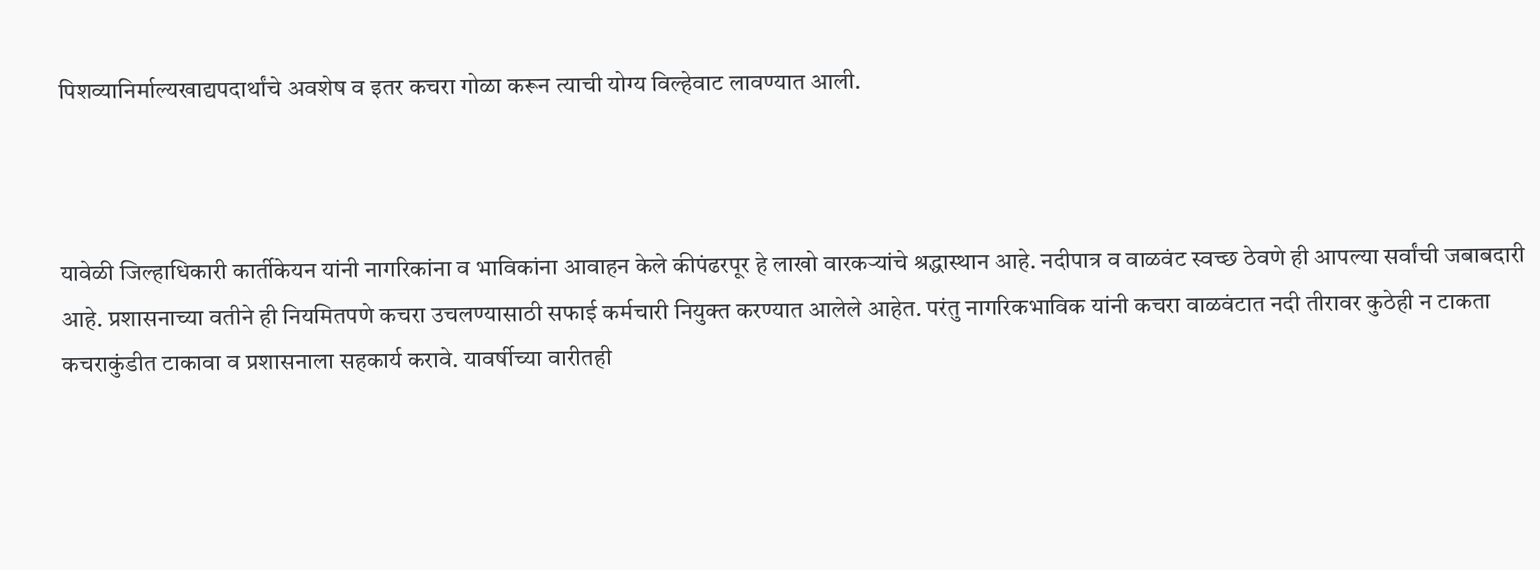पिशव्यानिर्माल्यखाद्यपदार्थांचे अवशेष व इतर कचरा गोळा करून त्याची योग्य विल्हेवाट लावण्यात आली.



यावेळी जिल्हाधिकारी कार्तीकेयन यांनी नागरिकांना व भाविकांना आवाहन केले कीपंढरपूर हे लाखो वारकऱ्यांचे श्रद्धास्थान आहे. नदीपात्र व वाळवंट स्वच्छ ठेवणे ही आपल्या सर्वांची जबाबदारी आहे. प्रशासनाच्या वतीने ही नियमितपणे कचरा उचलण्यासाठी सफाई कर्मचारी नियुक्त करण्यात आलेले आहेत. परंतु नागरिकभाविक यांनी कचरा वाळवंटात नदी तीरावर कुठेही न टाकता कचराकुंडीत टाकावा व प्रशासनाला सहकार्य करावे. यावर्षीच्या वारीतही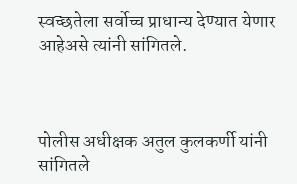स्वच्छतेला सर्वोच्च प्राधान्य देण्यात येणार आहेअसे त्यांनी सांगितले.



पोलीस अधीक्षक अतुल कुलकर्णी यांनी सांगितले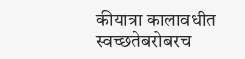कीयात्रा कालावधीत स्वच्छतेबरोबरच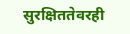सुरक्षिततेवरही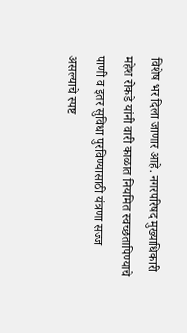विशेष भर दिला जाणार आहे. नगरपरिषद मुख्याधिकारी महेश रोकडे यांनी वारी काळात नियमित स्वच्छतापिण्याचे पाणी व इतर सुविधा पुरविण्यासाठी यंत्रणा सज्ज असल्याचे स्पष्ट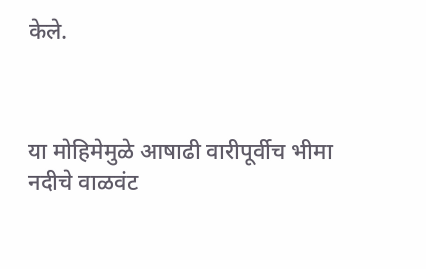केले.



या मोहिमेमुळे आषाढी वारीपूर्वीच भीमा नदीचे वाळवंट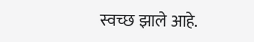स्वच्छ झाले आहे.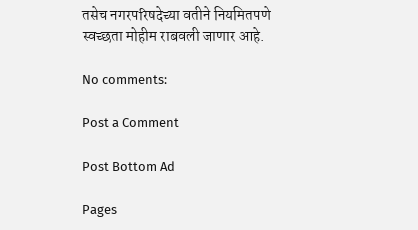तसेच नगरपरिषदेच्या वतीने नियमितपणे स्वच्छता मोहीम राबवली जाणार आहे.

No comments:

Post a Comment

Post Bottom Ad

Pages